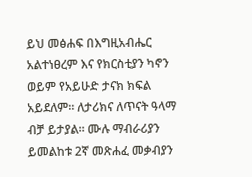ይህ መፅሐፍ በእግዚአብሔር አልተነፀረም እና የክርስቲያን ካኖን ወይም የአይሁድ ታናክ ክፍል አይደለም። ለታሪክና ለጥናት ዓላማ ብቻ ይታያል። ሙሉ ማብራሪያን ይመልከቱ 2ኛ መጽሐፈ መቃብያን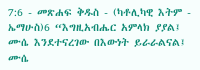7:6 - መጽሐፍ ቅዱስ - (ካቶሊካዊ እትም - ኤማሁስ)6 “እግዚአብሔር አምላክ ያያል፤ ሙሴ እንደተናረገው በእውነት ይራራልናል፤ ሙሴ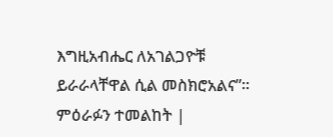እግዚአብሔር ለአገልጋዮቹ ይራራላቸዋል ሲል መስክሮአልና”። ምዕራፉን ተመልከት |